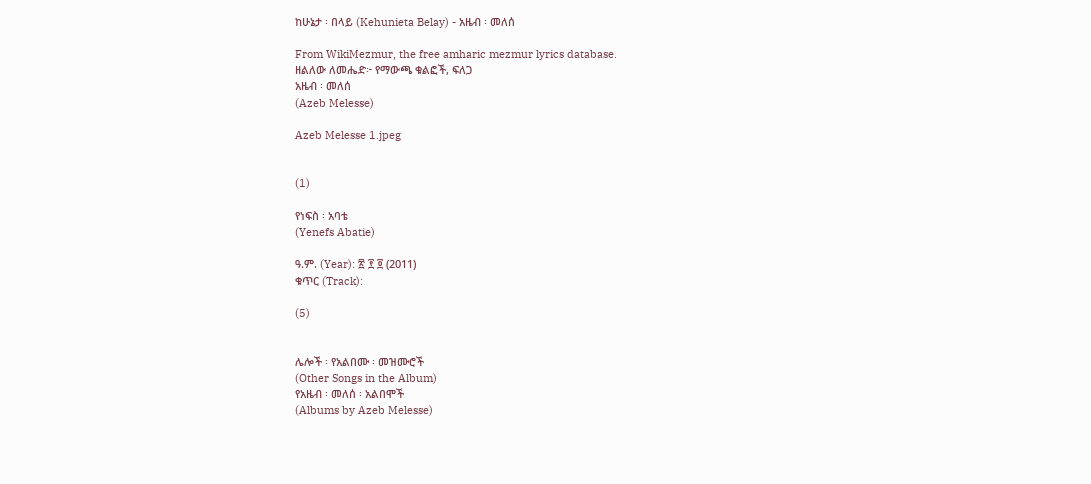ከሁኔታ ፡ በላይ (Kehunieta Belay) - አዜብ ፡ መለሰ

From WikiMezmur, the free amharic mezmur lyrics database.
ዘልለው ለመሔድ፦ የማውጫ ቁልፎች, ፍለጋ
አዜብ ፡ መለሰ
(Azeb Melesse)

Azeb Melesse 1.jpeg


(1)

የነፍስ ፡ አባቴ
(Yenefs Abatie)

ዓ.ም. (Year): ፳ ፻ ፬ (2011)
ቁጥር (Track):

(5)


ሌሎች ፡ የአልበሙ ፡ መዝሙሮች
(Other Songs in the Album)
የአዜብ ፡ መለሰ ፡ አልበሞች
(Albums by Azeb Melesse)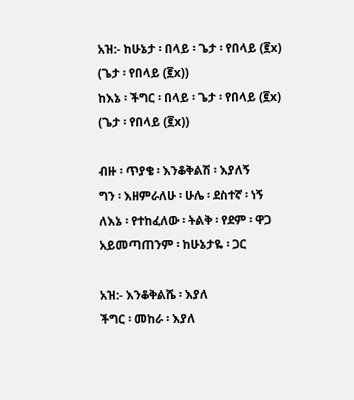አዝ:- ከሁኔታ ፡ በላይ ፡ ጌታ ፡ የበላይ (፪x) (ጌታ ፡ የበላይ (፪x))
ከእኔ ፡ ችግር ፡ በላይ ፡ ጌታ ፡ የበላይ (፪x) (ጌታ ፡ የበላይ (፪x))

ብዙ ፡ ጥያቄ ፡ እንቆቅልሽ ፡ እያለኝ
ግን ፡ እዘምራለሁ ፡ ሁሌ ፡ ደስተኛ ፡ ነኝ
ለእኔ ፡ የተከፈለው ፡ ትልቅ ፡ የደም ፡ ዋጋ
አይመጣጠንም ፡ ከሁኔታዬ ፡ ጋር

አዝ:- እንቆቅልሼ ፡ እያለ
ችግር ፡ መከራ ፡ እያለ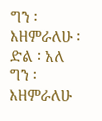ግን ፡ እዘምራለሁ ፡ ድል ፡ አለ
ግን ፡ እዘምራለሁ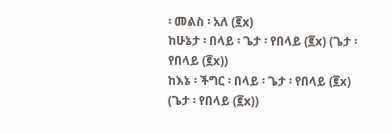፡ መልስ ፡ አለ (፪x)
ከሁኔታ ፡ በላይ ፡ ጌታ ፡ የበላይ (፪x) (ጌታ ፡ የበላይ (፪x))
ከእኔ ፡ ችግር ፡ በላይ ፡ ጌታ ፡ የበላይ (፪x) (ጌታ ፡ የበላይ (፪x))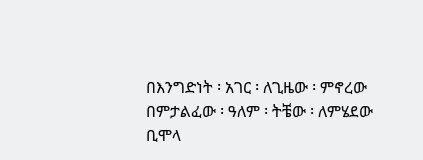በእንግድነት ፡ አገር ፡ ለጊዜው ፡ ምኖረው
በምታልፈው ፡ ዓለም ፡ ትቼው ፡ ለምሄደው
ቢሞላ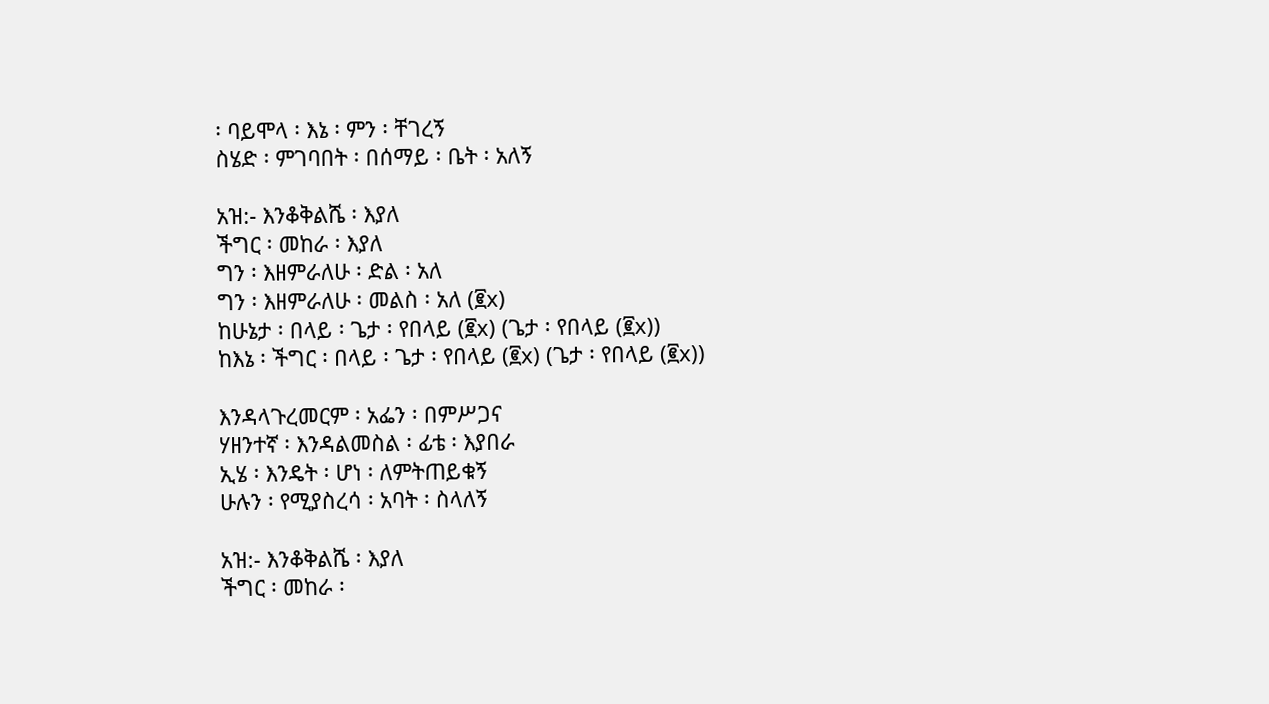፡ ባይሞላ ፡ እኔ ፡ ምን ፡ ቸገረኝ
ስሄድ ፡ ምገባበት ፡ በሰማይ ፡ ቤት ፡ አለኝ

አዝ:- እንቆቅልሼ ፡ እያለ
ችግር ፡ መከራ ፡ እያለ
ግን ፡ እዘምራለሁ ፡ ድል ፡ አለ
ግን ፡ እዘምራለሁ ፡ መልስ ፡ አለ (፪x)
ከሁኔታ ፡ በላይ ፡ ጌታ ፡ የበላይ (፪x) (ጌታ ፡ የበላይ (፪x))
ከእኔ ፡ ችግር ፡ በላይ ፡ ጌታ ፡ የበላይ (፪x) (ጌታ ፡ የበላይ (፪x))

እንዳላጉረመርም ፡ አፌን ፡ በምሥጋና
ሃዘንተኛ ፡ እንዳልመስል ፡ ፊቴ ፡ እያበራ
ኢሄ ፡ እንዴት ፡ ሆነ ፡ ለምትጠይቁኝ
ሁሉን ፡ የሚያስረሳ ፡ አባት ፡ ስላለኝ

አዝ:- እንቆቅልሼ ፡ እያለ
ችግር ፡ መከራ ፡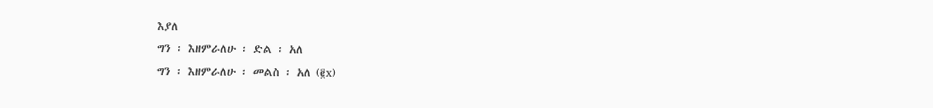እያለ
ግን ፡ እዘምራለሁ ፡ ድል ፡ አለ
ግን ፡ እዘምራለሁ ፡ መልስ ፡ አለ (፪x)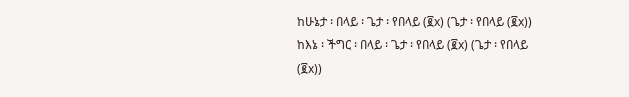ከሁኔታ ፡ በላይ ፡ ጌታ ፡ የበላይ (፪x) (ጌታ ፡ የበላይ (፪x))
ከእኔ ፡ ችግር ፡ በላይ ፡ ጌታ ፡ የበላይ (፪x) (ጌታ ፡ የበላይ (፪x))